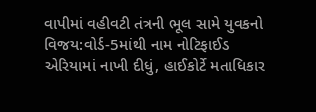વાપીમાં વહીવટી તંત્રની ભૂલ સામે યુવકનો વિજય:વોર્ડ-5માંથી નામ નોટિફાઈડ એરિયામાં નાખી દીધું, હાઈકોર્ટે મતાધિકાર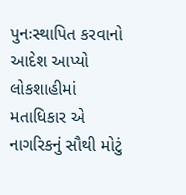પુનઃસ્થાપિત કરવાનો આદેશ આપ્યો
લોકશાહીમાં મતાધિકાર એ નાગરિકનું સૌથી મોટું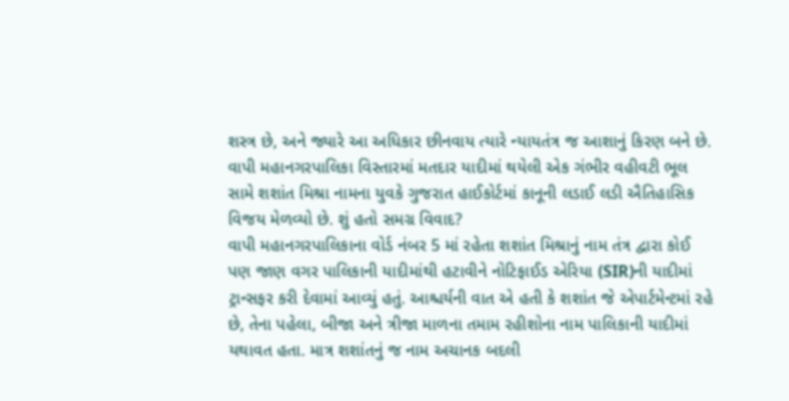શસ્ત્ર છે, અને જ્યારે આ અધિકાર છીનવાય ત્યારે ન્યાયતંત્ર જ આશાનું કિરણ બને છે. વાપી મહાનગરપાલિકા વિસ્તારમાં મતદાર યાદીમાં થયેલી એક ગંભીર વહીવટી ભૂલ સામે શશાંત મિશ્રા નામના યુવકે ગુજરાત હાઈકોર્ટમાં કાનૂની લડાઈ લડી ઐતિહાસિક વિજય મેળવ્યો છે. શું હતો સમગ્ર વિવાદ?
વાપી મહાનગરપાલિકાના વોર્ડ નંબર 5 માં રહેતા શશાંત મિશ્રાનું નામ તંત્ર દ્વારા કોઈ પણ જાણ વગર પાલિકાની યાદીમાંથી હટાવીને નોટિફાઈડ એરિયા (SIR)ની યાદીમાં ટ્રાન્સફર કરી દેવામાં આવ્યું હતું. આશ્ચર્યની વાત એ હતી કે શશાંત જે એપાર્ટમેન્ટમાં રહે છે, તેના પહેલા, બીજા અને ત્રીજા માળના તમામ રહીશોના નામ પાલિકાની યાદીમાં યથાવત હતા. માત્ર શશાંતનું જ નામ અચાનક બદલી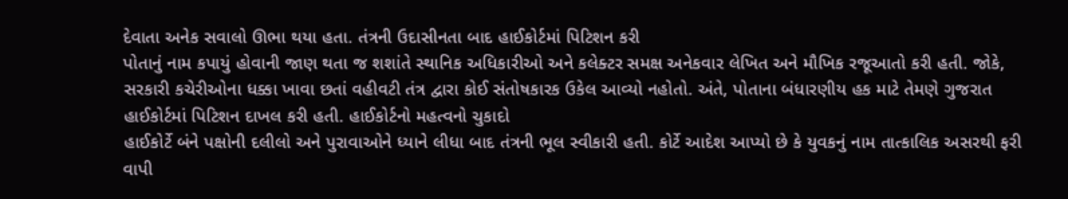દેવાતા અનેક સવાલો ઊભા થયા હતા. તંત્રની ઉદાસીનતા બાદ હાઈકોર્ટમાં પિટિશન કરી
પોતાનું નામ કપાયું હોવાની જાણ થતા જ શશાંતે સ્થાનિક અધિકારીઓ અને કલેક્ટર સમક્ષ અનેકવાર લેખિત અને મૌખિક રજૂઆતો કરી હતી. જોકે, સરકારી કચેરીઓના ધક્કા ખાવા છતાં વહીવટી તંત્ર દ્વારા કોઈ સંતોષકારક ઉકેલ આવ્યો નહોતો. અંતે, પોતાના બંધારણીય હક માટે તેમણે ગુજરાત હાઈકોર્ટમાં પિટિશન દાખલ કરી હતી. હાઈકોર્ટનો મહત્વનો ચુકાદો
હાઈકોર્ટે બંને પક્ષોની દલીલો અને પુરાવાઓને ધ્યાને લીધા બાદ તંત્રની ભૂલ સ્વીકારી હતી. કોર્ટે આદેશ આપ્યો છે કે યુવકનું નામ તાત્કાલિક અસરથી ફરી વાપી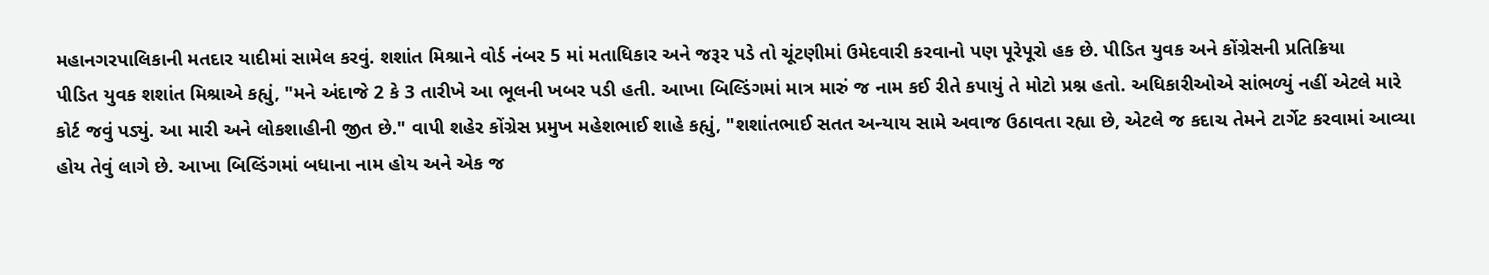મહાનગરપાલિકાની મતદાર યાદીમાં સામેલ કરવું. શશાંત મિશ્રાને વોર્ડ નંબર 5 માં મતાધિકાર અને જરૂર પડે તો ચૂંટણીમાં ઉમેદવારી કરવાનો પણ પૂરેપૂરો હક છે. પીડિત યુવક અને કોંગ્રેસની પ્રતિક્રિયા
પીડિત યુવક શશાંત મિશ્રાએ કહ્યું, "મને અંદાજે 2 કે 3 તારીખે આ ભૂલની ખબર પડી હતી. આખા બિલ્ડિંગમાં માત્ર મારું જ નામ કઈ રીતે કપાયું તે મોટો પ્રશ્ન હતો. અધિકારીઓએ સાંભળ્યું નહીં એટલે મારે કોર્ટ જવું પડ્યું. આ મારી અને લોકશાહીની જીત છે." વાપી શહેર કોંગ્રેસ પ્રમુખ મહેશભાઈ શાહે કહ્યું, "શશાંતભાઈ સતત અન્યાય સામે અવાજ ઉઠાવતા રહ્યા છે, એટલે જ કદાચ તેમને ટાર્ગેટ કરવામાં આવ્યા હોય તેવું લાગે છે. આખા બિલ્ડિંગમાં બધાના નામ હોય અને એક જ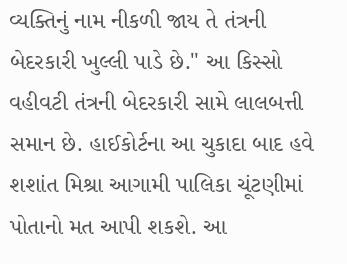વ્યક્તિનું નામ નીકળી જાય તે તંત્રની બેદરકારી ખુલ્લી પાડે છે." આ કિસ્સો વહીવટી તંત્રની બેદરકારી સામે લાલબત્તી સમાન છે. હાઈકોર્ટના આ ચુકાદા બાદ હવે શશાંત મિશ્રા આગામી પાલિકા ચૂંટણીમાં પોતાનો મત આપી શકશે. આ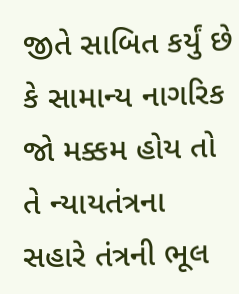જીતે સાબિત કર્યું છે કે સામાન્ય નાગરિક જો મક્કમ હોય તો તે ન્યાયતંત્રના સહારે તંત્રની ભૂલ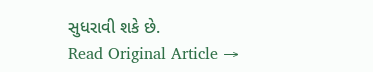સુધરાવી શકે છે.
Read Original Article →